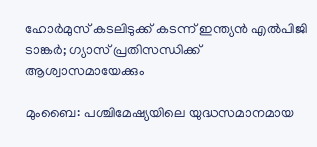ഹോർമുസ് കടലിടുക്ക് കടന്ന് ഇന്ത്യൻ എൽപിജി ടാങ്കർ; ഗ്യാസ് പ്രതിസന്ധിക്ക് ആശ്വാസമായേക്കും

മുംബൈ: പശ്ചിമേഷ്യയിലെ യുദ്ധസമാനമായ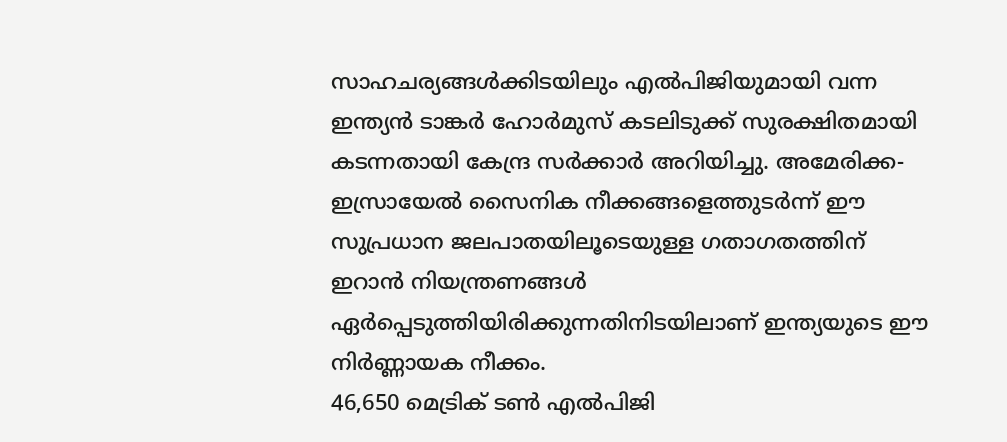സാഹചര്യങ്ങൾക്കിടയിലും എൽപിജിയുമായി വന്ന ഇന്ത്യൻ ടാങ്കർ ഹോർമുസ് കടലിടുക്ക് സുരക്ഷിതമായി കടന്നതായി കേന്ദ്ര സർക്കാർ അറിയിച്ചു. അമേരിക്ക-ഇസ്രായേൽ സൈനിക നീക്കങ്ങളെത്തുടർന്ന് ഈ സുപ്രധാന ജലപാതയിലൂടെയുള്ള ഗതാഗതത്തിന് ഇറാൻ നിയന്ത്രണങ്ങൾ ഏർപ്പെടുത്തിയിരിക്കുന്നതിനിടയിലാണ് ഇന്ത്യയുടെ ഈ നിർണ്ണായക നീക്കം.
46,650 മെട്രിക് ടൺ എൽപിജി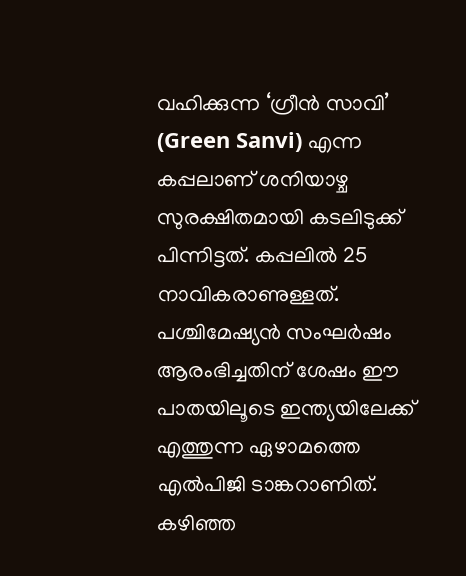വഹിക്കുന്ന ‘ഗ്രീൻ സാവി’ (Green Sanvi) എന്ന കപ്പലാണ് ശനിയാഴ്ച സുരക്ഷിതമായി കടലിടുക്ക് പിന്നിട്ടത്. കപ്പലിൽ 25 നാവികരാണുള്ളത്. പശ്ചിമേഷ്യൻ സംഘർഷം ആരംഭിച്ചതിന് ശേഷം ഈ പാതയിലൂടെ ഇന്ത്യയിലേക്ക് എത്തുന്ന ഏഴാമത്തെ എൽപിജി ടാങ്കറാണിത്. കഴിഞ്ഞ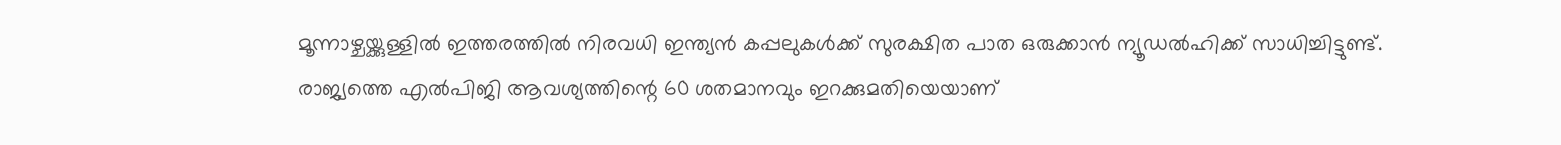മൂന്നാഴ്ചയ്ക്കുള്ളിൽ ഇത്തരത്തിൽ നിരവധി ഇന്ത്യൻ കപ്പലുകൾക്ക് സുരക്ഷിത പാത ഒരുക്കാൻ ന്യൂഡൽഹിക്ക് സാധിച്ചിട്ടുണ്ട്.
രാജ്യത്തെ എൽപിജി ആവശ്യത്തിന്റെ 60 ശതമാനവും ഇറക്കുമതിയെയാണ്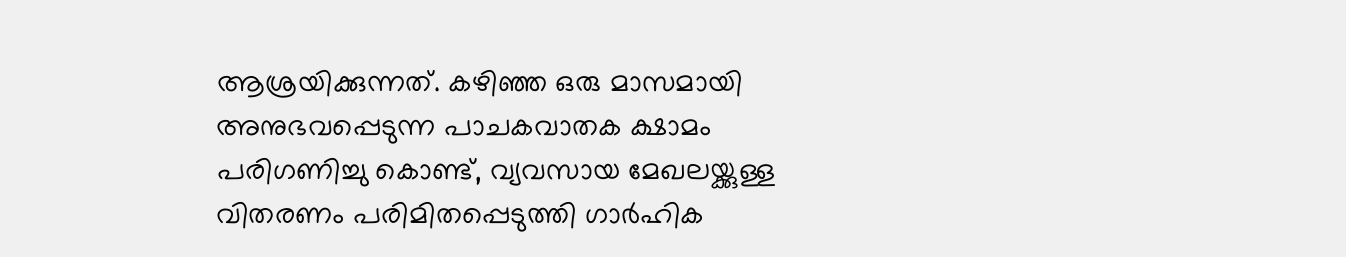ആശ്രയിക്കുന്നത്. കഴിഞ്ഞ ഒരു മാസമായി അനുഭവപ്പെടുന്ന പാചകവാതക ക്ഷാമം പരിഗണിച്ചു കൊണ്ട്, വ്യവസായ മേഖലയ്ക്കുള്ള വിതരണം പരിമിതപ്പെടുത്തി ഗാർഹിക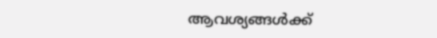ആവശ്യങ്ങൾക്ക്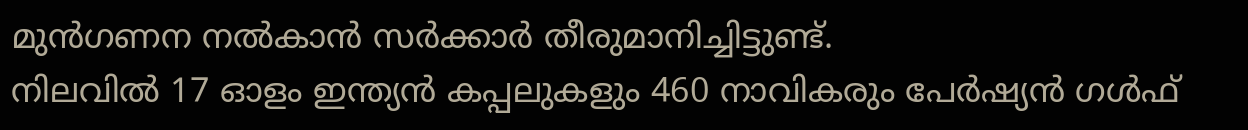മുൻഗണന നൽകാൻ സർക്കാർ തീരുമാനിച്ചിട്ടുണ്ട്.
നിലവിൽ 17 ഓളം ഇന്ത്യൻ കപ്പലുകളും 460 നാവികരും പേർഷ്യൻ ഗൾഫ്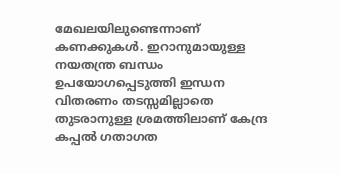മേഖലയിലുണ്ടെന്നാണ് കണക്കുകൾ. ഇറാനുമായുള്ള നയതന്ത്ര ബന്ധം ഉപയോഗപ്പെടുത്തി ഇന്ധന വിതരണം തടസ്സമില്ലാതെ തുടരാനുള്ള ശ്രമത്തിലാണ് കേന്ദ്ര കപ്പൽ ഗതാഗത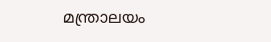മന്ത്രാലയം